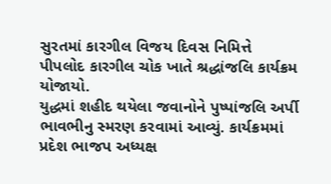સુરતમાં કારગીલ વિજય દિવસ નિમિત્તે પીપલોદ કારગીલ ચોક ખાતે શ્રદ્ધાંજલિ કાર્યક્રમ યોજાયો.
યુદ્ધમાં શહીદ થયેલા જવાનોને પુષ્પાંજલિ અર્પી ભાવભીનુ સ્મરણ કરવામાં આવ્યું. કાર્યક્રમમાં પ્રદેશ ભાજપ અધ્યક્ષ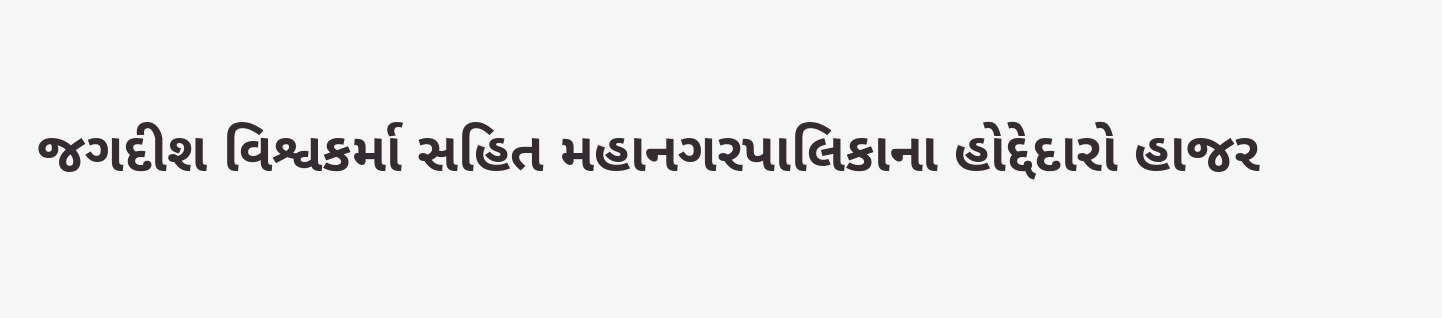જગદીશ વિશ્વકર્મા સહિત મહાનગરપાલિકાના હોદ્દેદારો હાજર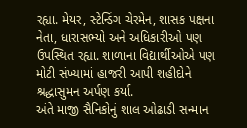રહ્યા. મેયર, સ્ટેન્ડિંગ ચેરમેન, શાસક પક્ષના નેતા, ધારાસભ્યો અને અધિકારીઓ પણ ઉપસ્થિત રહ્યા. શાળાના વિદ્યાર્થીઓએ પણ મોટી સંખ્યામાં હાજરી આપી શહીદોને શ્રદ્ધાસુમન અર્પણ કર્યા.
અંતે માજી સૈનિકોનું શાલ ઓઢાડી સન્માન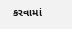કરવામાં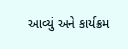આવ્યું અને કાર્યક્રમ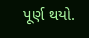પૂર્ણ થયો.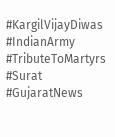#KargilVijayDiwas #IndianArmy #TributeToMartyrs #Surat #GujaratNews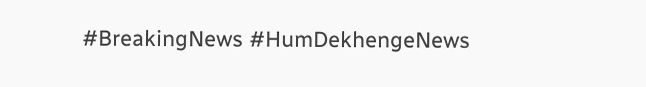#BreakingNews #HumDekhengeNews